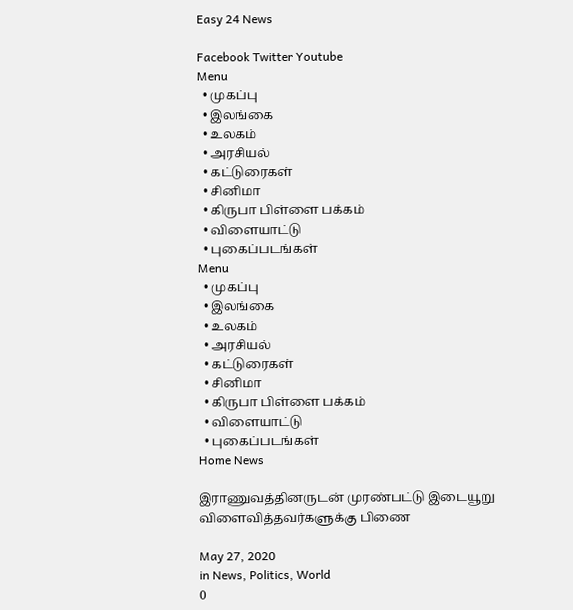Easy 24 News

Facebook Twitter Youtube
Menu
  • முகப்பு
  • இலங்கை
  • உலகம்
  • அரசியல்
  • கட்டுரைகள்
  • சினிமா
  • கிருபா பிள்ளை பக்கம்
  • விளையாட்டு
  • புகைப்படங்கள்
Menu
  • முகப்பு
  • இலங்கை
  • உலகம்
  • அரசியல்
  • கட்டுரைகள்
  • சினிமா
  • கிருபா பிள்ளை பக்கம்
  • விளையாட்டு
  • புகைப்படங்கள்
Home News

இராணுவத்தினருடன் முரண்பட்டு இடையூறு விளைவித்தவர்களுக்கு பிணை

May 27, 2020
in News, Politics, World
0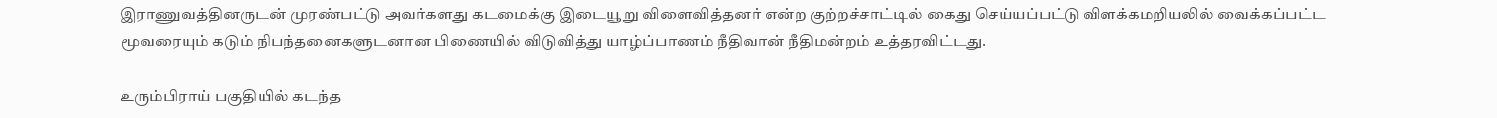இராணுவத்தினருடன் முரண்பட்டு அவர்களது கடமைக்கு இடையூறு விளைவித்தனர் என்ற குற்றச்சாட்டில் கைது செய்யப்பட்டு விளக்கமறியலில் வைக்கப்பட்ட மூவரையும் கடும் நிபந்தனைகளுடனான பிணையில் விடுவித்து யாழ்ப்பாணம் நீதிவான் நீதிமன்றம் உத்தரவிட்டது.

உரும்பிராய் பகுதியில் கடந்த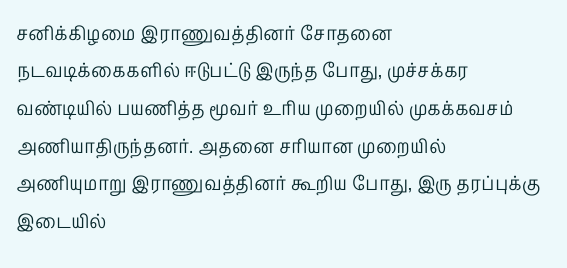சனிக்கிழமை இராணுவத்தினர் சோதனை நடவடிக்கைகளில் ஈடுபட்டு இருந்த போது, முச்சக்கர வண்டியில் பயணித்த மூவர் உரிய முறையில் முகக்கவசம் அணியாதிருந்தனர். அதனை சரியான முறையில் அணியுமாறு இராணுவத்தினர் கூறிய போது, இரு தரப்புக்கு இடையில்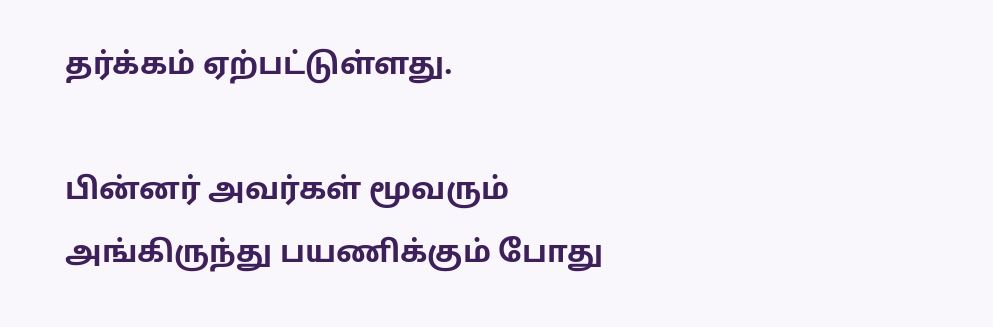தர்க்கம் ஏற்பட்டுள்ளது.

பின்னர் அவர்கள் மூவரும் அங்கிருந்து பயணிக்கும் போது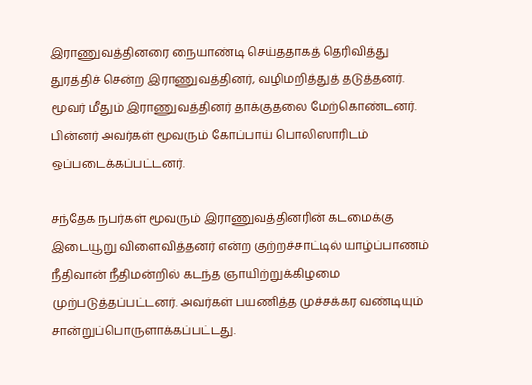இராணுவத்தினரை நையாண்டி செய்ததாகத் தெரிவித்து துரத்திச் சென்ற இராணுவத்தினர், வழிமறித்துத் தடுத்தனர். மூவர் மீதும் இராணுவத்தினர் தாக்குதலை மேற்கொண்டனர். பின்னர் அவர்கள் மூவரும் கோப்பாய் பொலிஸாரிடம் ஒப்படைக்கப்பட்டனர்.

சந்தேக நபர்கள் மூவரும் இராணுவத்தினரின் கடமைக்கு இடையூறு விளைவித்தனர் என்ற குற்றச்சாட்டில் யாழ்ப்பாணம் நீதிவான் நீதிமன்றில் கடந்த ஞாயிற்றுக்கிழமை முற்படுத்தப்பட்டனர். அவர்கள் பயணித்த முச்சக்கர வண்டியும் சான்றுப்பொருளாக்கப்பட்டது.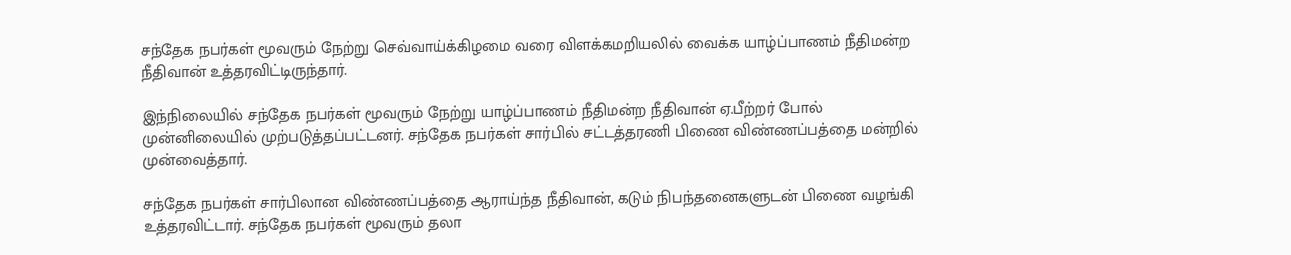சந்தேக நபர்கள் மூவரும் நேற்று செவ்வாய்க்கிழமை வரை விளக்கமறியலில் வைக்க யாழ்ப்பாணம் நீதிமன்ற நீதிவான் உத்தரவிட்டிருந்தார்.

இந்நிலையில் சந்தேக நபர்கள் மூவரும் நேற்று யாழ்ப்பாணம் நீதிமன்ற நீதிவான் ஏ.பீற்றர் போல் முன்னிலையில் முற்படுத்தப்பட்டனர். சந்தேக நபர்கள் சார்பில் சட்டத்தரணி பிணை விண்ணப்பத்தை மன்றில் முன்வைத்தார்.

சந்தேக நபர்கள் சார்பிலான விண்ணப்பத்தை ஆராய்ந்த நீதிவான், கடும் நிபந்தனைகளுடன் பிணை வழங்கி உத்தரவிட்டார். சந்தேக நபர்கள் மூவரும் தலா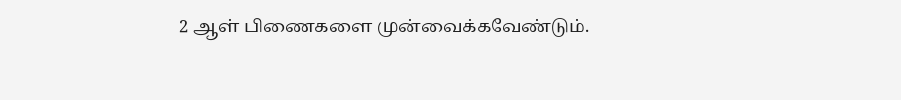2 ஆள் பிணைகளை முன்வைக்கவேண்டும்.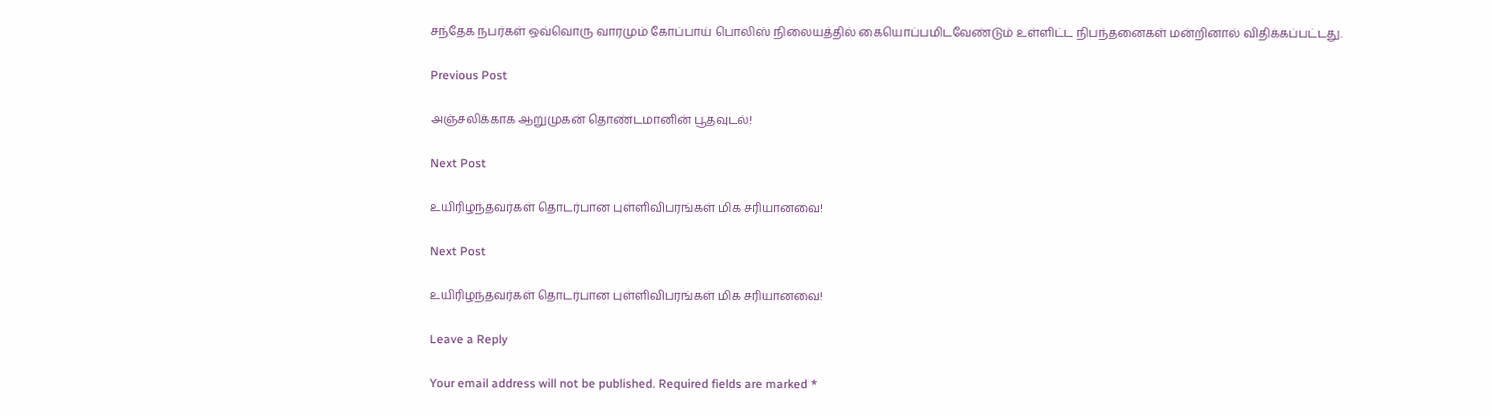சந்தேக நபர்கள் ஒவ்வொரு வாரமும் கோப்பாய் பொலிஸ் நிலையத்தில் கையொப்பமிடவேண்டும் உள்ளிட்ட நிபந்தனைகள் மன்றினால் விதிக்கப்பட்டது.

Previous Post

அஞ்சலிக்காக ஆறுமுகன் தொண்டமானின் பூதவுடல்!

Next Post

உயிரிழந்தவர்கள் தொடர்பான புள்ளிவிபரங்கள் மிக சரியானவை!

Next Post

உயிரிழந்தவர்கள் தொடர்பான புள்ளிவிபரங்கள் மிக சரியானவை!

Leave a Reply

Your email address will not be published. Required fields are marked *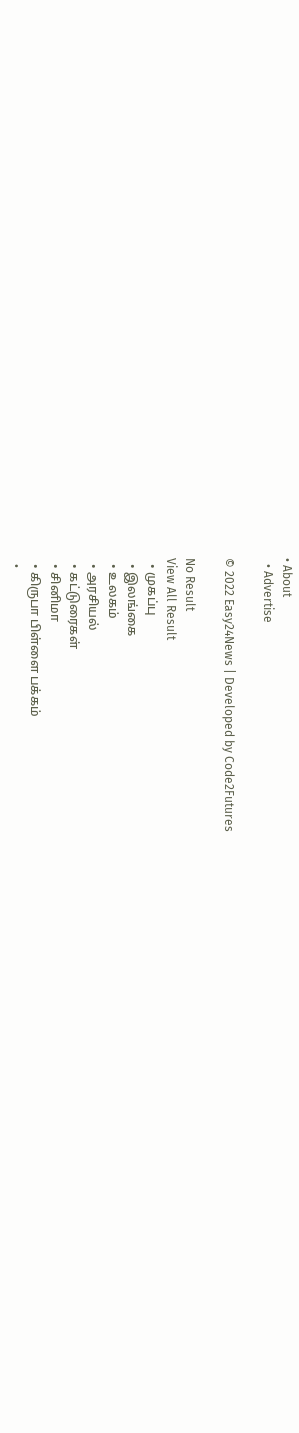• About
  • Advertise

© 2022 Easy24News | Developed by Code2Futures

No Result
View All Result
  • முகப்பு
  • இலங்கை
  • உலகம்
  • அரசியல்
  • கட்டுரைகள்
  • சினிமா
  • கிருபா பிள்ளை பக்கம்
  •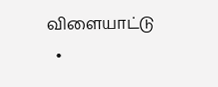விளையாட்டு
  •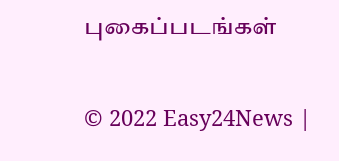புகைப்படங்கள்

© 2022 Easy24News |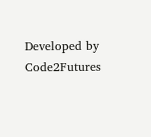Developed by Code2Futures